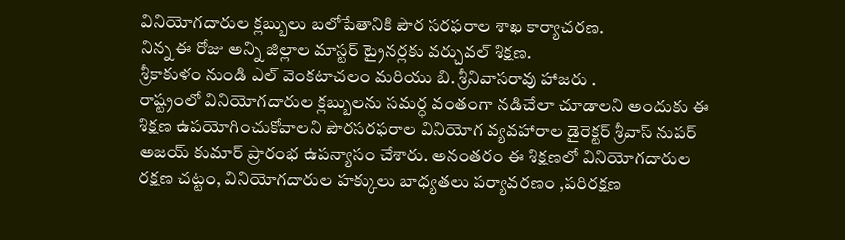వినియోగదారుల క్లబ్బులు బలోపేతానికి పౌర సరఫరాల శాఖ కార్యాచరణ.
నిన్న ఈ రోజు అన్ని జిల్లాల మాస్టర్ ట్రైనర్లకు వర్చువల్ శిక్షణ.
శ్రీకాకుళం నుండి ఎల్ వెంకటాచలం మరియు బి. శ్రీనివాసరావు హాజరు .
రాష్ట్రంలో వినియోగదారుల క్లబ్బులను సమర్ధ వంతంగా నడిచేలా చూడాలని అందుకు ఈ శిక్షణ ఉపయోగించుకోవాలని పౌరసరఫరాల వినియోగ వ్యవహారాల డైరెక్టర్ శ్రీవాస్ నుపర్ అజయ్ కుమార్ ప్రారంభ ఉపన్యాసం చేశారు. అనంతరం ఈ శిక్షణలో వినియోగదారుల రక్షణ చట్టం, వినియోగదారుల హక్కులు బాధ్యతలు పర్యావరణం ,పరిరక్షణ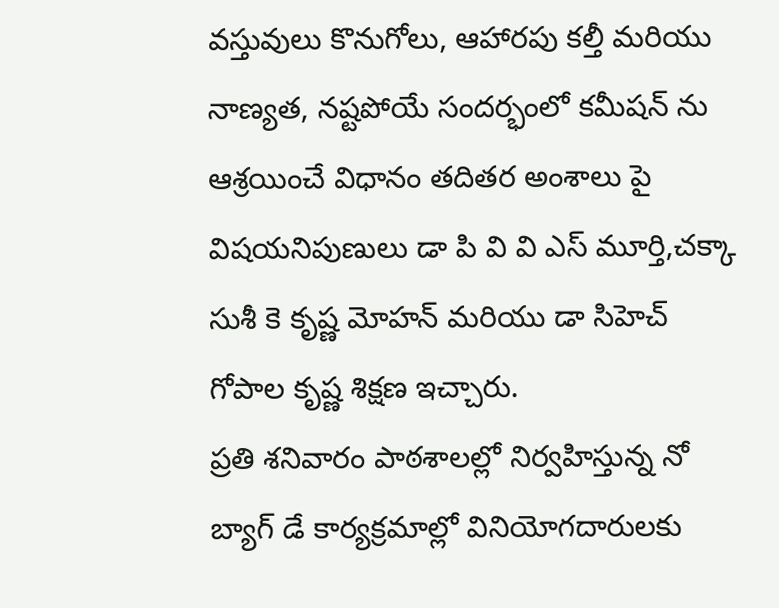వస్తువులు కొనుగోలు, ఆహారపు కల్తీ మరియు నాణ్యత, నష్టపోయే సందర్భంలో కమీషన్ ను ఆశ్రయించే విధానం తదితర అంశాలు పై విషయనిపుణులు డా పి వి వి ఎస్ మూర్తి,చక్కా సుశీ కె కృష్ణ మోహన్ మరియు డా సిహెచ్ గోపాల కృష్ణ శిక్షణ ఇచ్చారు.
ప్రతి శనివారం పాఠశాలల్లో నిర్వహిస్తున్న నో బ్యాగ్ డే కార్యక్రమాల్లో వినియోగదారులకు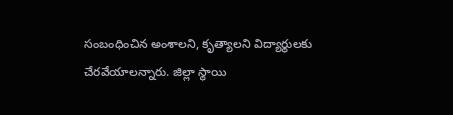సంబంధించిన అంశాలని, కృత్యాలని విద్యార్థులకు చేరవేయాలన్నారు. జిల్లా స్థాయి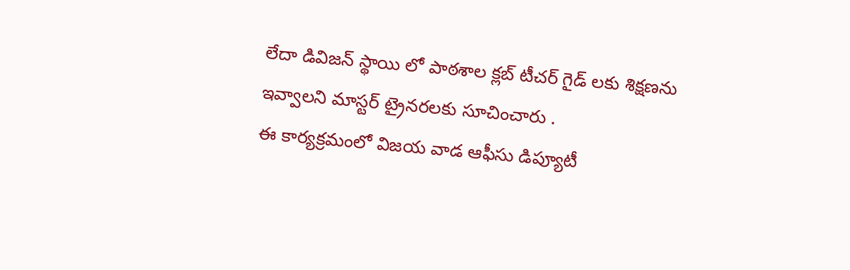లేదా డివిజన్ స్థాయి లో పాఠశాల క్లబ్ టీచర్ గైడ్ లకు శిక్షణను ఇవ్వాలని మాస్టర్ ట్రైనరలకు సూచించారు .
ఈ కార్యక్రమంలో విజయ వాడ ఆఫీసు డిప్యూటీ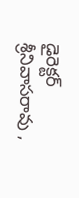డైరెక్టర్ శ్రీనివాసరావు ,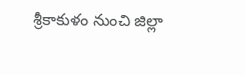శ్రీకాకుళం నుంచి జిల్లా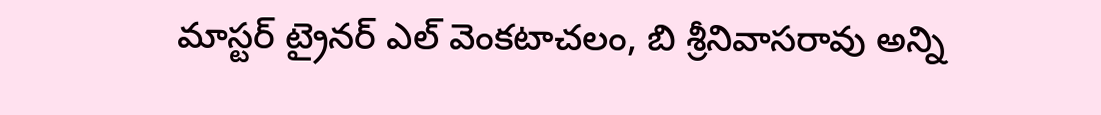మాస్టర్ ట్రైనర్ ఎల్ వెంకటాచలం, బి శ్రీనివాసరావు అన్ని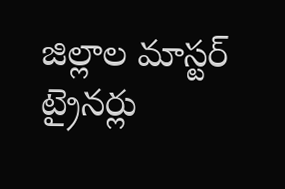జిల్లాల మాస్టర్ ట్రైనర్లు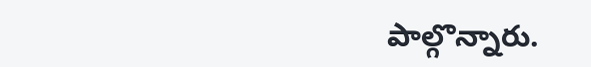పాల్గొన్నారు.